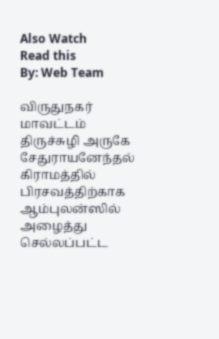Also Watch
Read this
By: Web Team

விருதுநகர் மாவட்டம் திருச்சுழி அருகே சேதுராயனேந்தல் கிராமத்தில் பிரசவத்திற்காக ஆம்புலன்ஸில் அழைத்து செல்லப்பட்ட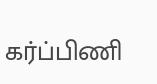கர்ப்பிணி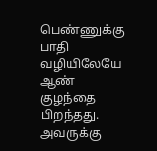பெண்ணுக்கு பாதி வழியிலேயே ஆண் குழந்தை பிறந்தது.
அவருக்கு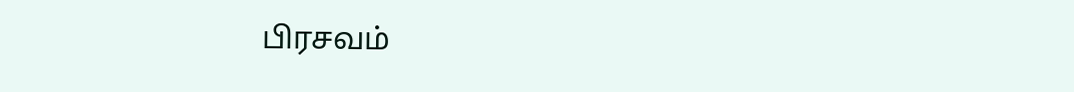பிரசவம்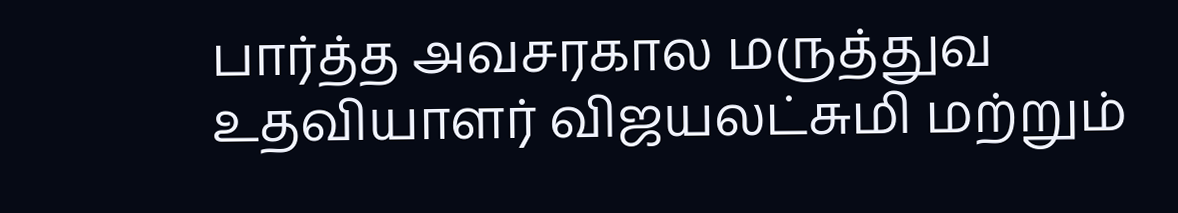பார்த்த அவசரகால மருத்துவ உதவியாளர் விஜயலட்சுமி மற்றும்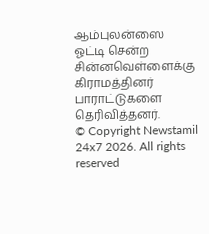ஆம்புலன்ஸை ஓட்டி சென்ற சின்னவெள்ளைக்கு கிராமத்தினர் பாராட்டுகளை தெரிவித்தனர்.
© Copyright Newstamil 24x7 2026. All rights reserved